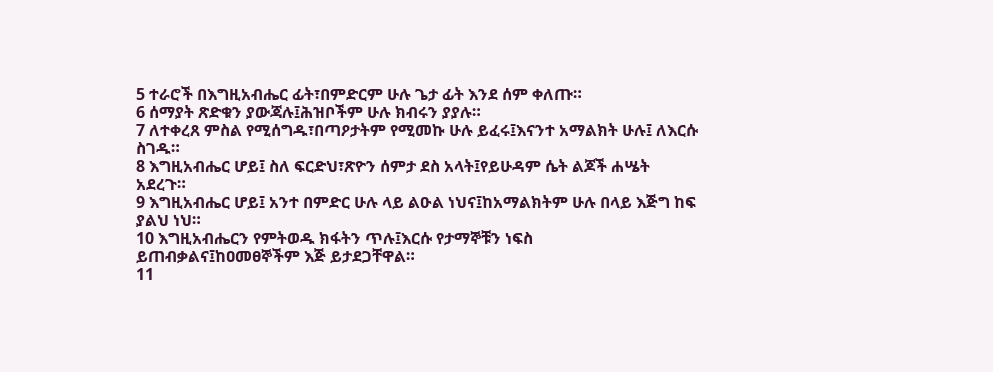5 ተራሮች በእግዚአብሔር ፊት፣በምድርም ሁሉ ጌታ ፊት እንደ ሰም ቀለጡ።
6 ሰማያት ጽድቁን ያውጃሉ፤ሕዝቦችም ሁሉ ክብሩን ያያሉ።
7 ለተቀረጸ ምስል የሚሰግዱ፣በጣዖታትም የሚመኩ ሁሉ ይፈሩ፤እናንተ አማልክት ሁሉ፤ ለእርሱ ስገዱ።
8 እግዚአብሔር ሆይ፤ ስለ ፍርድህ፣ጽዮን ሰምታ ደስ አላት፤የይሁዳም ሴት ልጆች ሐሤት አደረጉ።
9 እግዚአብሔር ሆይ፤ አንተ በምድር ሁሉ ላይ ልዑል ነህና፤ከአማልክትም ሁሉ በላይ እጅግ ከፍ ያልህ ነህ።
10 እግዚአብሔርን የምትወዱ ክፋትን ጥሉ፤እርሱ የታማኞቹን ነፍስ ይጠብቃልና፤ከዐመፀኞችም እጅ ይታደጋቸዋል።
11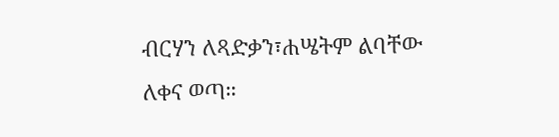ብርሃን ለጻድቃን፣ሐሤትም ልባቸው ለቀና ወጣ።